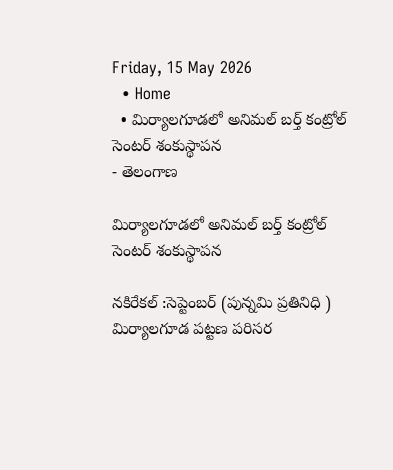Friday, 15 May 2026
  • Home
  • మిర్యాలగూడలో అనిమల్ బర్త్ కంట్రోల్ సెంటర్ శంకుస్థాపన
- తెలంగాణ

మిర్యాలగూడలో అనిమల్ బర్త్ కంట్రోల్ సెంటర్ శంకుస్థాపన

నకిరేకల్ :సెప్టెంబర్ (పున్నమి ప్రతినిధి ) మిర్యాలగూడ పట్టణ పరిసర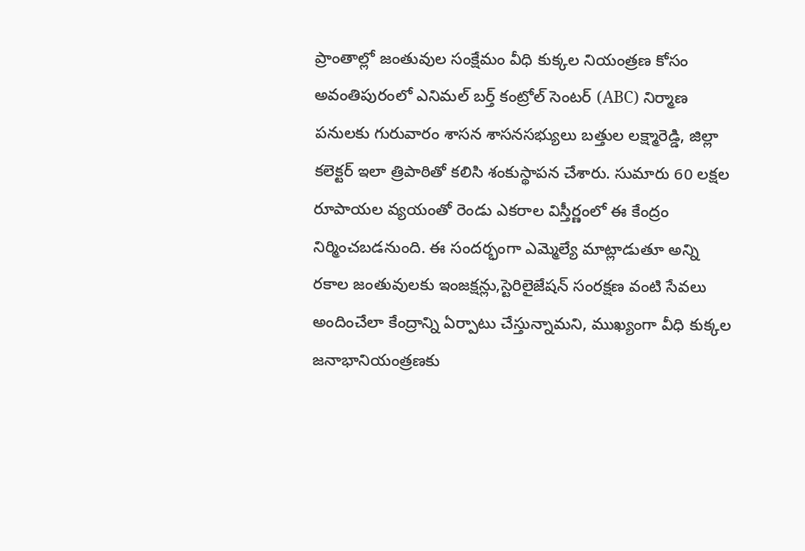ప్రాంతాల్లో జంతువుల సంక్షేమం వీధి కుక్కల నియంత్రణ కోసం అవంతిపురంలో ఎనిమల్ బర్త్ కంట్రోల్ సెంటర్ (ABC) నిర్మాణ పనులకు గురువారం శాసన శాసనసభ్యులు బత్తుల లక్ష్మారెడ్డి, జిల్లా కలెక్టర్ ఇలా త్రిపాఠితో కలిసి శంకుస్థాపన చేశారు. సుమారు 60 లక్షల రూపాయల వ్యయంతో రెండు ఎకరాల విస్తీర్ణంలో ఈ కేంద్రం నిర్మించబడనుంది. ఈ సందర్భంగా ఎమ్మెల్యే మాట్లాడుతూ అన్ని రకాల జంతువులకు ఇంజక్షన్లు,స్టెరిలైజేషన్ సంరక్షణ వంటి సేవలు అందించేలా కేంద్రాన్ని ఏర్పాటు చేస్తున్నామని, ముఖ్యంగా వీధి కుక్కల జనాభానియంత్రణకు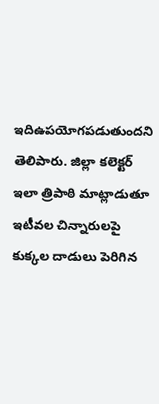ఇదిఉపయోగపడుతుందని తెలిపారు. జిల్లా కలెక్టర్ ఇలా త్రిపాఠి మాట్లాడుతూ ఇటీవల చిన్నారులపై కుక్కల దాడులు పెరిగిన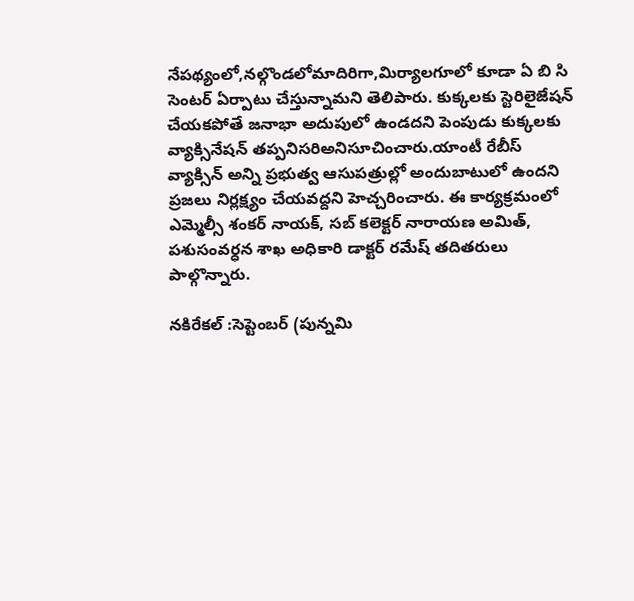నేపథ్యంలో,నల్గొండలోమాదిరిగా,మిర్యాలగూలో కూడా ఏ బి సి సెంటర్ ఏర్పాటు చేస్తున్నామని తెలిపారు. కుక్కలకు స్టెరిలైజేషన్ చేయకపోతే జనాభా అదుపులో ఉండదని పెంపుడు కుక్కలకు వ్యాక్సినేషన్ తప్పనిసరిఅనిసూచించారు.యాంటీ రేబీస్ వ్యాక్సిన్ అన్ని ప్రభుత్వ ఆసుపత్రుల్లో అందుబాటులో ఉందని ప్రజలు నిర్లక్ష్యం చేయవద్దని హెచ్చరించారు. ఈ కార్యక్రమంలో ఎమ్మెల్సీ శంకర్ నాయక్, సబ్ కలెక్టర్ నారాయణ అమిత్, పశుసంవర్ధన శాఖ అధికారి డాక్టర్ రమేష్ తదితరులు పాల్గొన్నారు.

నకిరేకల్ :సెప్టెంబర్ (పున్నమి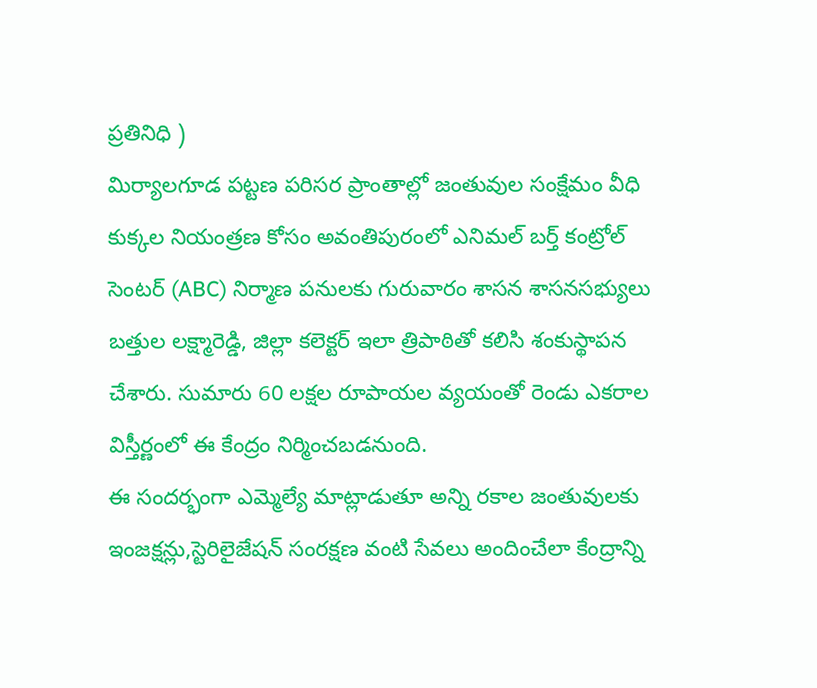ప్రతినిధి )
మిర్యాలగూడ పట్టణ పరిసర ప్రాంతాల్లో జంతువుల సంక్షేమం వీధి కుక్కల నియంత్రణ కోసం అవంతిపురంలో ఎనిమల్ బర్త్ కంట్రోల్ సెంటర్ (ABC) నిర్మాణ పనులకు గురువారం శాసన శాసనసభ్యులు బత్తుల లక్ష్మారెడ్డి, జిల్లా కలెక్టర్ ఇలా త్రిపాఠితో కలిసి శంకుస్థాపన చేశారు. సుమారు 60 లక్షల రూపాయల వ్యయంతో రెండు ఎకరాల విస్తీర్ణంలో ఈ కేంద్రం నిర్మించబడనుంది.
ఈ సందర్భంగా ఎమ్మెల్యే మాట్లాడుతూ అన్ని రకాల జంతువులకు ఇంజక్షన్లు,స్టెరిలైజేషన్ సంరక్షణ వంటి సేవలు అందించేలా కేంద్రాన్ని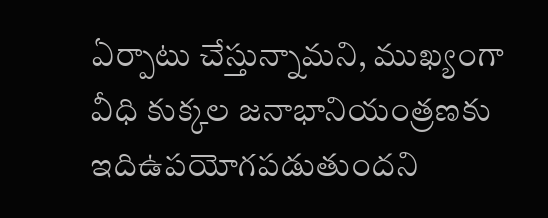ఏర్పాటు చేస్తున్నామని, ముఖ్యంగా వీధి కుక్కల జనాభానియంత్రణకు ఇదిఉపయోగపడుతుందని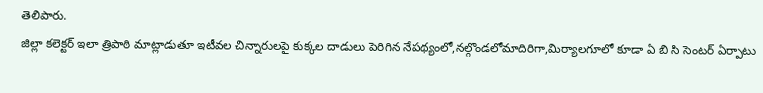తెలిపారు.
జిల్లా కలెక్టర్ ఇలా త్రిపాఠి మాట్లాడుతూ ఇటీవల చిన్నారులపై కుక్కల దాడులు పెరిగిన నేపథ్యంలో,నల్గొండలోమాదిరిగా,మిర్యాలగూలో కూడా ఏ బి సి సెంటర్ ఏర్పాటు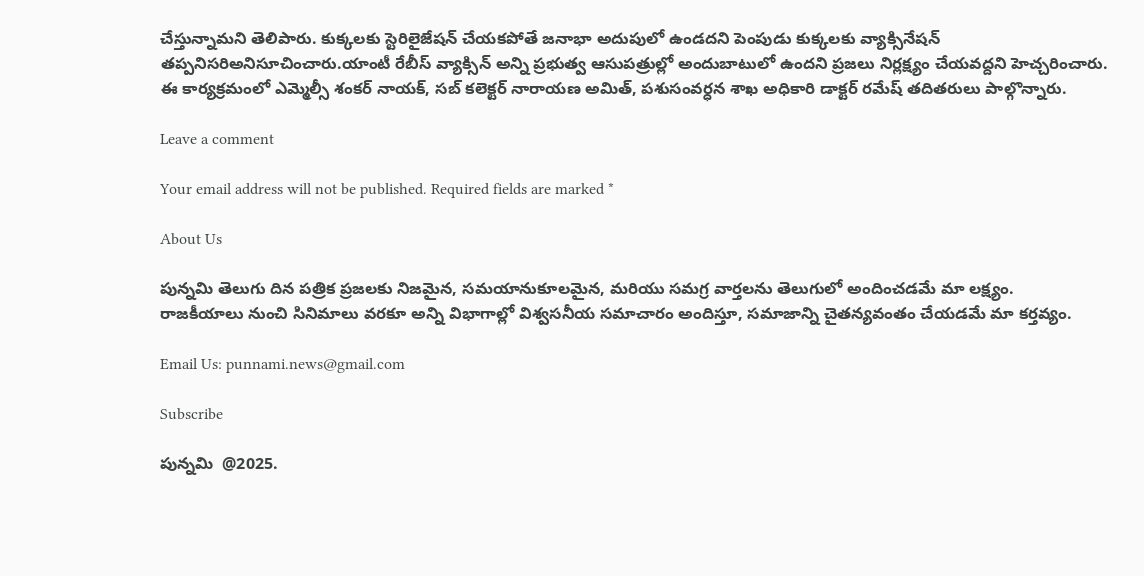చేస్తున్నామని తెలిపారు. కుక్కలకు స్టెరిలైజేషన్ చేయకపోతే జనాభా అదుపులో ఉండదని పెంపుడు కుక్కలకు వ్యాక్సినేషన్ తప్పనిసరిఅనిసూచించారు.యాంటీ రేబీస్ వ్యాక్సిన్ అన్ని ప్రభుత్వ ఆసుపత్రుల్లో అందుబాటులో ఉందని ప్రజలు నిర్లక్ష్యం చేయవద్దని హెచ్చరించారు.
ఈ కార్యక్రమంలో ఎమ్మెల్సీ శంకర్ నాయక్, సబ్ కలెక్టర్ నారాయణ అమిత్, పశుసంవర్ధన శాఖ అధికారి డాక్టర్ రమేష్ తదితరులు పాల్గొన్నారు.

Leave a comment

Your email address will not be published. Required fields are marked *

About Us

పున్నమి తెలుగు దిన పత్రిక ప్రజలకు నిజమైన, సమయానుకూలమైన, మరియు సమగ్ర వార్తలను తెలుగులో అందించడమే మా లక్ష్యం.
రాజకీయాలు నుంచి సినిమాలు వరకూ అన్ని విభాగాల్లో విశ్వసనీయ సమాచారం అందిస్తూ, సమాజాన్ని చైతన్యవంతం చేయడమే మా కర్తవ్యం.

Email Us: punnami.news@gmail.com

Subscribe

పున్నమి  @2025.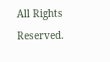All Rights Reserved.